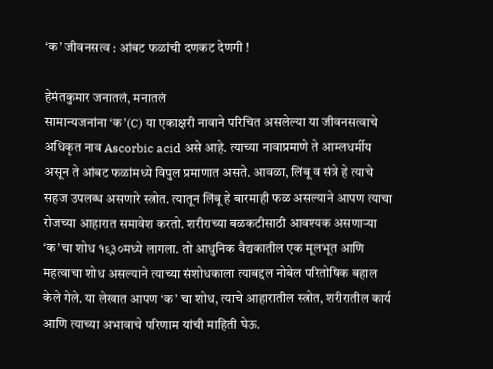‘क’ जीवनसत्व : आंबट फळांची दणकट देणगी !

हेमंतकुमार जनातलं, मनातलं
सामान्यजनांना ‘क’(C) या एकाक्षरी नावाने परिचित असलेल्या या जीवनसत्वाचे अधिकृत नाव Ascorbic acid असे आहे. त्याच्या नावाप्रमाणे ते आम्लधर्मीय असून ते आंबट फळांमध्ये विपुल प्रमाणात असते. आवळा, लिंबू व संत्रे हे त्याचे सहज उपलब्ध असणारे स्त्रोत. त्यातून लिंबू हे बारमाही फळ असल्याने आपण त्याचा रोजच्या आहारात समावेश करतो. शरीराच्या बळकटीसाठी आवश्यक असणाऱ्या ‘क’चा शोध १९३०मध्ये लागला. तो आधुनिक वैद्यकातील एक मूलभूत आणि महत्वाचा शोध असल्याने त्याच्या संशोधकाला त्याबद्दल नोबेल परितोषिक बहाल केले गेले. या लेखात आपण ‘क’ चा शोध, त्याचे आहारातील स्त्रोत, शरीरातील कार्य आणि त्याच्या अभावाचे परिणाम यांची माहिती घेऊ.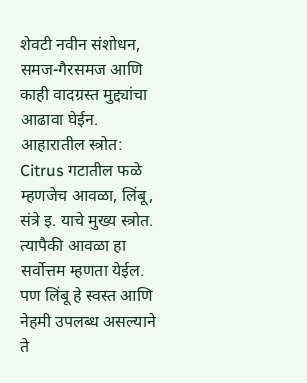शेवटी नवीन संशोधन, समज-गैरसमज आणि काही वादग्रस्त मुद्द्यांचा आढावा घेईन. आहारातील स्त्रोत: Citrus गटातील फळे म्हणजेच आवळा, लिंबू, संत्रे इ. याचे मुख्य स्त्रोत. त्यापैकी आवळा हा सर्वोत्तम म्हणता येईल. पण लिंबू हे स्वस्त आणि नेहमी उपलब्ध असल्याने ते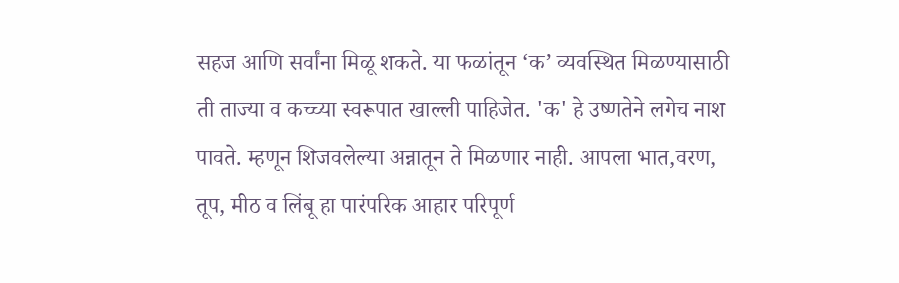सहज आणि सर्वांना मिळू शकते. या फळांतून ‘क’ व्यवस्थित मिळण्यासाठी ती ताज्या व कच्च्या स्वरूपात खाल्ली पाहिजेत. 'क' हे उष्णतेने लगेच नाश पावते. म्हणून शिजवलेल्या अन्नातून ते मिळणार नाही. आपला भात,वरण, तूप, मीठ व लिंबू हा पारंपरिक आहार परिपूर्ण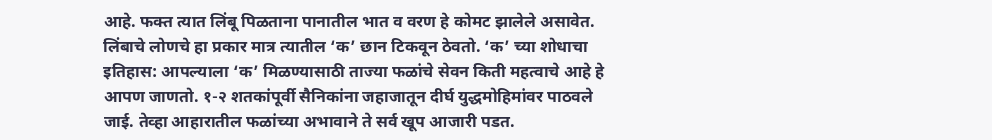आहे. फक्त त्यात लिंबू पिळताना पानातील भात व वरण हे कोमट झालेले असावेत. लिंबाचे लोणचे हा प्रकार मात्र त्यातील ‘क’ छान टिकवून ठेवतो. ‘क’ च्या शोधाचा इतिहास: आपल्याला ‘क’ मिळण्यासाठी ताज्या फळांचे सेवन किती महत्वाचे आहे हे आपण जाणतो. १-२ शतकांपूर्वी सैनिकांना जहाजातून दीर्घ युद्धमोहिमांवर पाठवले जाई. तेव्हा आहारातील फळांच्या अभावाने ते सर्व खूप आजारी पडत.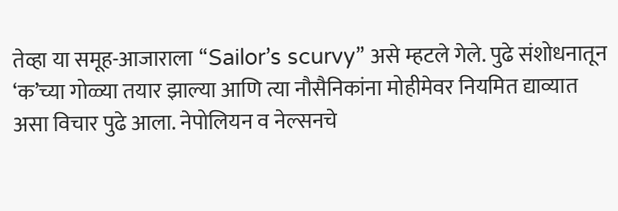तेव्हा या समूह-आजाराला “Sailor’s scurvy” असे म्हटले गेले. पुढे संशोधनातून ‘क’च्या गोळ्या तयार झाल्या आणि त्या नौसैनिकांना मोहीमेवर नियमित द्याव्यात असा विचार पुढे आला. नेपोलियन व नेल्सनचे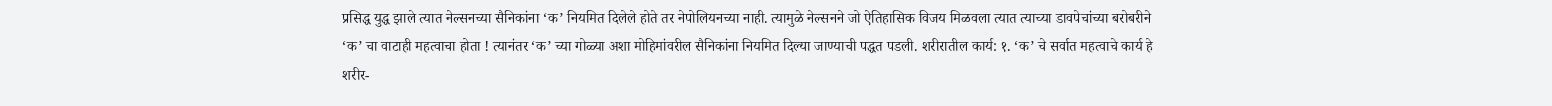प्रसिद्ध युद्ध झाले त्यात नेल्सनच्या सैनिकांना ‘क’ नियमित दिलेले होते तर नेपोलियनच्या नाही. त्यामुळे नेल्सनने जो ऐतिहासिक विजय मिळवला त्यात त्याच्या डावपेचांच्या बरोबरीने ‘क’ चा वाटाही महत्वाचा होता ! त्यानंतर ‘क’ च्या गोळ्या अशा मोहिमांवरील सैनिकांना नियमित दिल्या जाण्याची पद्धत पडली. शरीरातील कार्य: १. ‘क’ चे सर्वात महत्वाचे कार्य हे शरीर-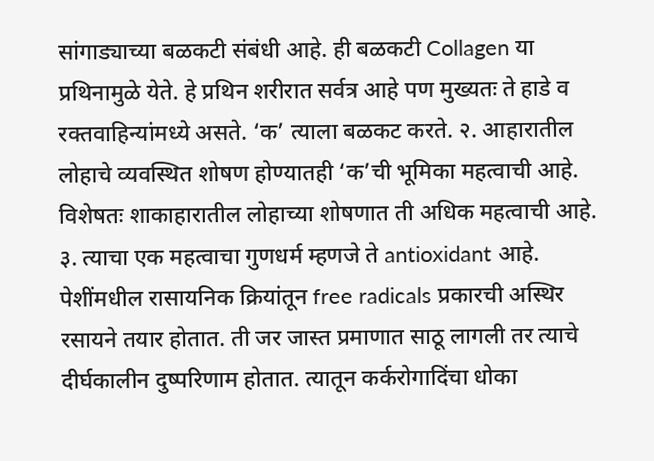सांगाड्याच्या बळकटी संबंधी आहे. ही बळकटी Collagen या प्रथिनामुळे येते. हे प्रथिन शरीरात सर्वत्र आहे पण मुख्यतः ते हाडे व रक्तवाहिन्यांमध्ये असते. ‘क’ त्याला बळकट करते. २. आहारातील लोहाचे व्यवस्थित शोषण होण्यातही ‘क’ची भूमिका महत्वाची आहे. विशेषतः शाकाहारातील लोहाच्या शोषणात ती अधिक महत्वाची आहे. ३. त्याचा एक महत्वाचा गुणधर्म म्हणजे ते antioxidant आहे. पेशींमधील रासायनिक क्रियांतून free radicals प्रकारची अस्थिर रसायने तयार होतात. ती जर जास्त प्रमाणात साठू लागली तर त्याचे दीर्घकालीन दुष्परिणाम होतात. त्यातून कर्करोगादिंचा धोका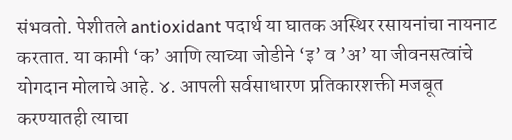संभवतो. पेशीतले antioxidant पदार्थ या घातक अस्थिर रसायनांचा नायनाट करतात. या कामी ‘क’ आणि त्याच्या जोडीने ‘इ’ व ’अ’ या जीवनसत्वांचे योगदान मोलाचे आहे. ४. आपली सर्वसाधारण प्रतिकारशक्ती मजबूत करण्यातही त्याचा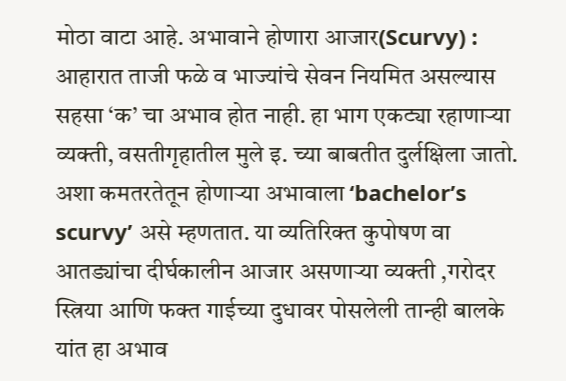मोठा वाटा आहे. अभावाने होणारा आजार(Scurvy) : आहारात ताजी फळे व भाज्यांचे सेवन नियमित असल्यास सहसा ‘क’ चा अभाव होत नाही. हा भाग एकट्या रहाणाऱ्या व्यक्ती, वसतीगृहातील मुले इ. च्या बाबतीत दुर्लक्षिला जातो. अशा कमतरतेतून होणाऱ्या अभावाला ‘bachelor’s scurvy’ असे म्हणतात. या व्यतिरिक्त कुपोषण वा आतड्यांचा दीर्घकालीन आजार असणाऱ्या व्यक्ती ,गरोदर स्त्रिया आणि फक्त गाईच्या दुधावर पोसलेली तान्ही बालके यांत हा अभाव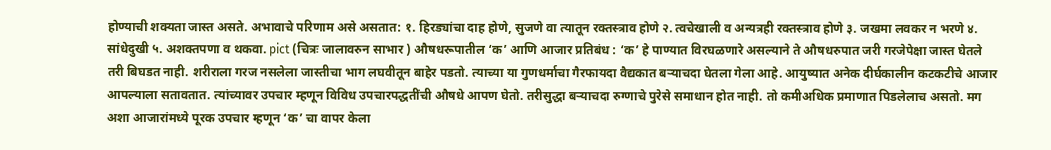होण्याची शक्यता जास्त असते. अभावाचे परिणाम असे असतात: १. हिरड्यांचा दाह होणे, सुजणे वा त्यातून रक्तस्त्राव होणे २. त्वचेखाली व अन्यत्रही रक्तस्त्राव होणे ३. जखमा लवकर न भरणे ४. सांधेदुखी ५. अशक्तपणा व थकवा. pict (चित्रः जालावरुन साभार ) औषधरूपातील ‘क’ आणि आजार प्रतिबंध : ‘क’ हे पाण्यात विरघळणारे असल्याने ते औषधरुपात जरी गरजेपेक्षा जास्त घेतले तरी बिघडत नाही. शरीराला गरज नसलेला जास्तीचा भाग लघवीतून बाहेर पडतो. त्याच्या या गुणधर्माचा गैरफायदा वैद्यकात बऱ्याचदा घेतला गेला आहे. आयुष्यात अनेक दीर्घकालीन कटकटीचे आजार आपल्याला सतावतात. त्यांच्यावर उपचार म्हणून विविध उपचारपद्धतींची औषधे आपण घेतो. तरीसुद्धा बऱ्याचदा रुग्णाचे पुरेसे समाधान होत नाही. तो कमीअधिक प्रमाणात पिडलेलाच असतो. मग अशा आजारांमध्ये पूरक उपचार म्हणून ‘क’ चा वापर केला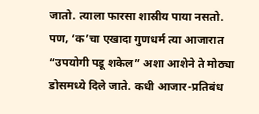जातो. त्याला फारसा शास्रीय पाया नसतो. पण, ‘क’चा एखादा गुणधर्म त्या आजारात “उपयोगी पडू शकेल” अशा आशेने ते मोठ्या डोसमध्ये दिले जाते. कधी आजार-प्रतिबंध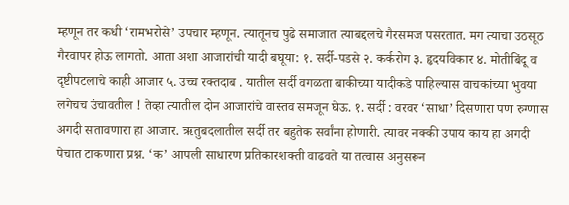म्हणून तर कधी ‘रामभरोसे’ उपचार म्हणून. त्यातूनच पुढे समाजात त्याबद्दलचे गैरसमज पसरतात. मग त्याचा उठसूठ गैरवापर होऊ लागतो. आता अशा आजारांची यादी बघूया: १. सर्दी-पडसे २. कर्करोग ३. हृदयविकार ४. मोतीबिंदू व दृष्टीपटलाचे काही आजार ५. उच्च रक्तदाब . यातील सर्दी वगळता बाकीच्या यादीकडे पाहिल्यास वाचकांच्या भुवया लगेचच उंचावतील ! तेव्हा त्यातील दोन आजारांचे वास्तव समजून घेऊ. १. सर्दी : वरवर ‘साधा’ दिसणारा पण रुग्णास अगदी सतावणारा हा आजार. ऋतुबदलातील सर्दी तर बहुतेक सर्वांना होणारी. त्यावर नक्की उपाय काय हा अगदी पेचात टाकणारा प्रश्न. ‘क’ आपली साधारण प्रतिकारशक्ती वाढवते या तत्वास अनुसरून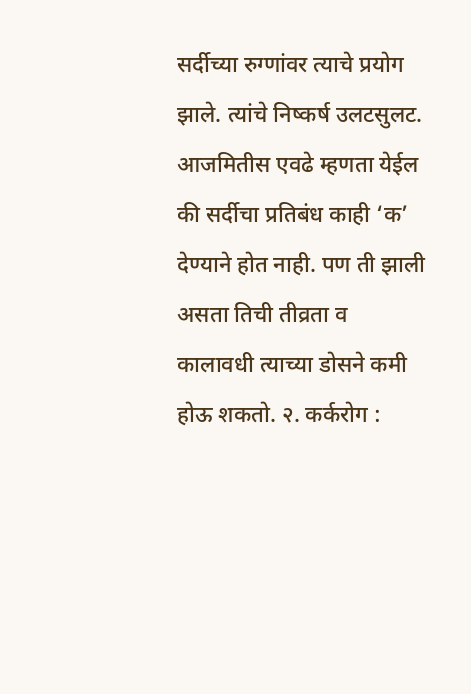सर्दीच्या रुग्णांवर त्याचे प्रयोग झाले. त्यांचे निष्कर्ष उलटसुलट. आजमितीस एवढे म्हणता येईल की सर्दीचा प्रतिबंध काही ‘क’ देण्याने होत नाही. पण ती झाली असता तिची तीव्रता व कालावधी त्याच्या डोसने कमी होऊ शकतो. २. कर्करोग :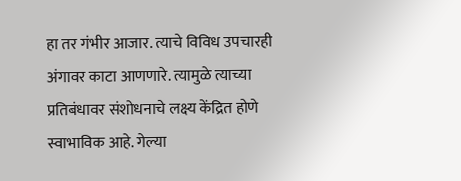हा तर गंभीर आजार. त्याचे विविध उपचारही अंगावर काटा आणणारे. त्यामुळे त्याच्या प्रतिबंधावर संशोधनाचे लक्ष्य केंद्रित होणे स्वाभाविक आहे. गेल्या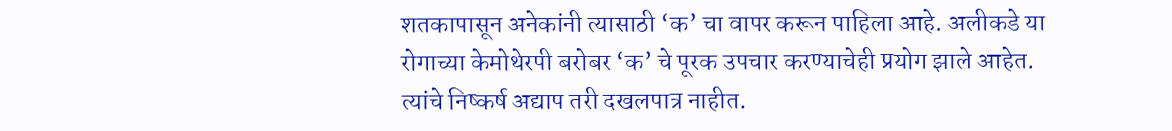शतकापासून अनेकांनी त्यासाठी ‘क’ चा वापर करून पाहिला आहे. अलीकडे या रोगाच्या केमोथेरपी बरोबर ‘क’ चे पूरक उपचार करण्याचेही प्रयोग झाले आहेत. त्यांचे निष्कर्ष अद्याप तरी दखलपात्र नाहीत.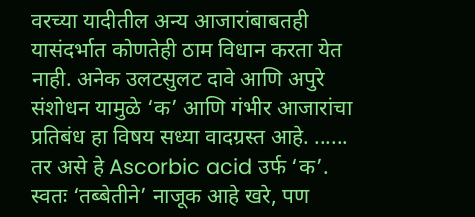वरच्या यादीतील अन्य आजारांबाबतही यासंदर्भात कोणतेही ठाम विधान करता येत नाही. अनेक उलटसुलट दावे आणि अपुरे संशोधन यामुळे ‘क’ आणि गंभीर आजारांचा प्रतिबंध हा विषय सध्या वादग्रस्त आहे. ...... तर असे हे Ascorbic acid उर्फ ‘क’. स्वतः ‘तब्बेतीने’ नाजूक आहे खरे, पण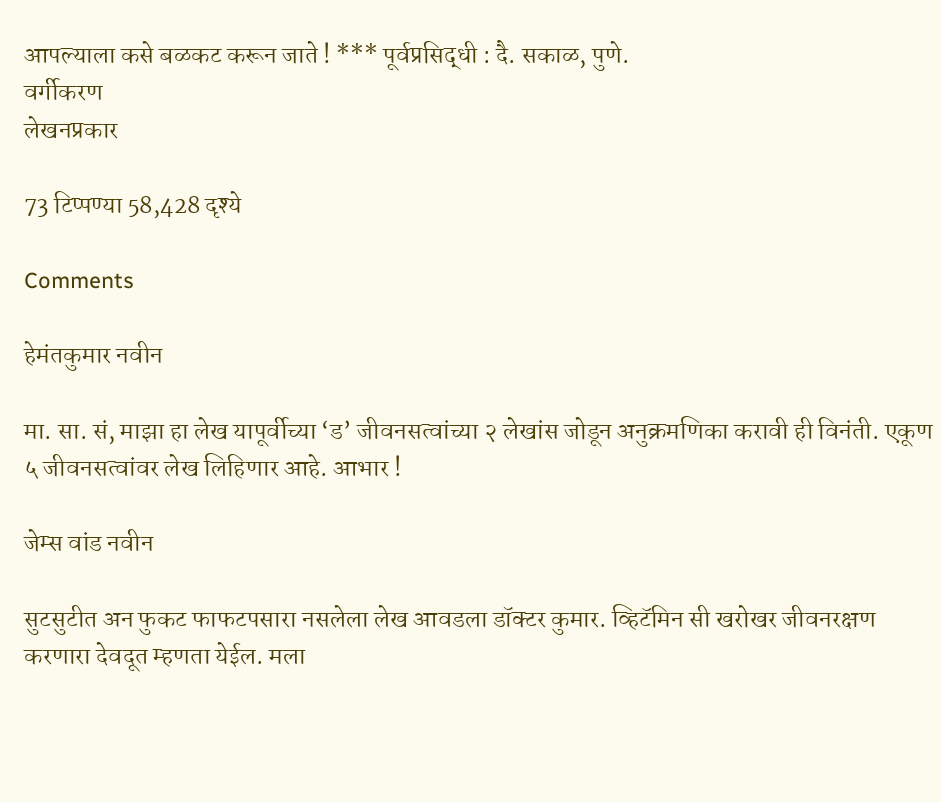आपल्याला कसे बळकट करून जाते ! *** पूर्वप्रसिद्धी : दै. सकाळ, पुणे.
वर्गीकरण
लेखनप्रकार

73 टिप्पण्या 58,428 दृश्ये

Comments

हेमंतकुमार नवीन

मा. सा. सं, माझा हा लेख यापूर्वीच्या ‘ड’ जीवनसत्वांच्या २ लेखांस जोडून अनुक्रमणिका करावी ही विनंती. एकूण ५ जीवनसत्वांवर लेख लिहिणार आहे. आभार !

जेम्स वांड नवीन

सुटसुटीत अन फुकट फाफटपसारा नसलेला लेख आवडला डॉक्टर कुमार. व्हिटॅमिन सी खरोखर जीवनरक्षण करणारा देवदूत म्हणता येईल. मला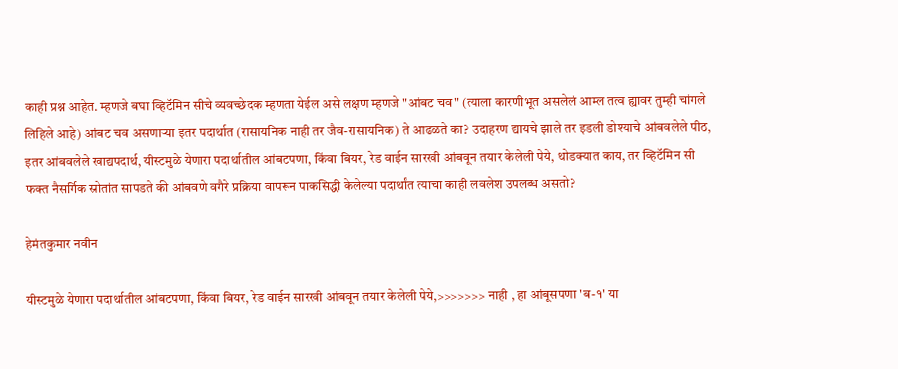काही प्रश्न आहेत. म्हणजे बघा व्हिटॅमिन सीचे व्यवच्छेदक म्हणता येईल असे लक्षण म्हणजे "आंबट चव" (त्याला कारणीभूत असलेलं आम्ल तत्व ह्यावर तुम्ही चांगले लिहिले आहे) आंबट चव असणाऱ्या इतर पदार्थात (रासायनिक नाही तर जैव-रासायनिक) ते आढळते का? उदाहरण द्यायचे झाले तर इडली डोश्याचे आंबवलेले पीठ, इतर आंबवलेले खाद्यपदार्थ, यीस्टमुळे येणारा पदार्थातील आंबटपणा, किंवा बियर, रेड वाईन सारखी आंबवून तयार केलेली पेये, थोडक्यात काय, तर व्हिटॅमिन सी फक्त नैसर्गिक स्रोतांत सापडते की आंबवणे वगैरे प्रक्रिया वापरून पाकसिद्धी केलेल्या पदार्थांत त्याचा काही लवलेश उपलब्ध असतो?

हेमंतकुमार नवीन

यीस्टमुळे येणारा पदार्थातील आंबटपणा, किंवा बियर, रेड वाईन सारखी आंबवून तयार केलेली पेये,>>>>>>> नाही , हा आंबूसपणा 'ब-१' या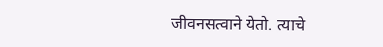जीवनसत्वाने येतो. त्याचे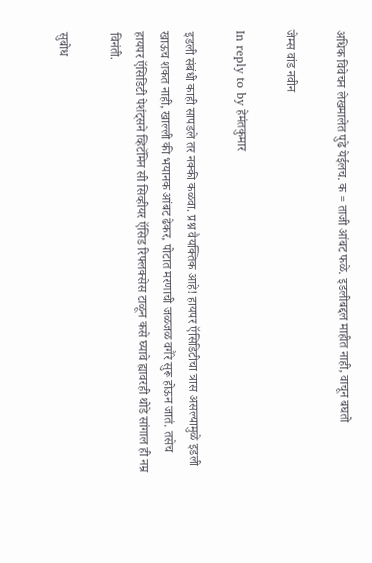अधिक विवेचन लेखमालेत पुढे येईलच. क = ताजी आंबट फळे. इडलीबद्दल माहीत नाही, वाचून बघतो

जेम्स वांड नवीन

In reply to by हेमंतकुमार

इडली संबंधी काही सापडले तर नक्की कळवा. प्रश्न वैयक्तिक आहे! हायपर ऍसिडिटीचा त्रास असल्यामुळे इडली खाऊच शकत नाही, खाल्ली की भयानक आंबट ढेकर, पोटात मरणाची जळजळ वगैरे सुरू होऊन जातं. तसेच हायपर ऍसिडिटी पेशंट्सने व्हिटॅमिन सी सिव्हीयर ऍसिड रिफ्लक्सेस टाळून कसे घ्यावे ह्यावरही थोडे सांगाल ही नम्र विनंती.

सुबोध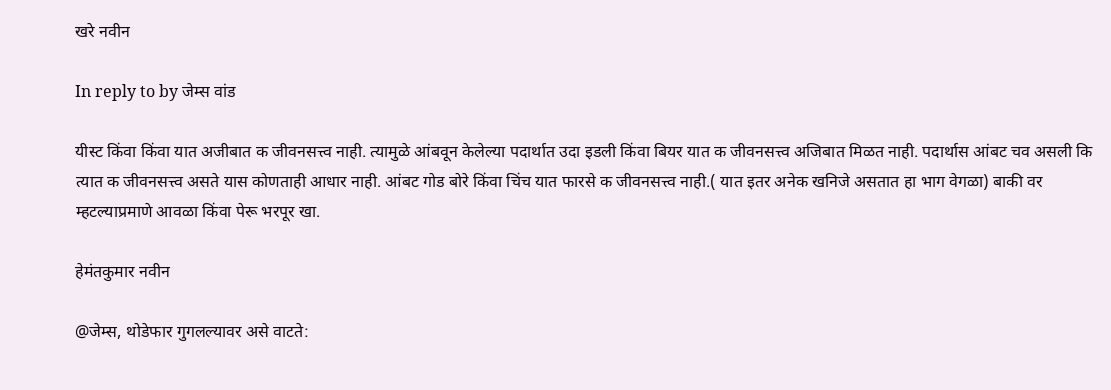खरे नवीन

In reply to by जेम्स वांड

यीस्ट किंवा किंवा यात अजीबात क जीवनसत्त्व नाही. त्यामुळे आंबवून केलेल्या पदार्थात उदा इडली किंवा बियर यात क जीवनसत्त्व अजिबात मिळत नाही. पदार्थास आंबट चव असली कि त्यात क जीवनसत्त्व असते यास कोणताही आधार नाही. आंबट गोड बोरे किंवा चिंच यात फारसे क जीवनसत्त्व नाही.( यात इतर अनेक खनिजे असतात हा भाग वेगळा) बाकी वर म्हटल्याप्रमाणे आवळा किंवा पेरू भरपूर खा.

हेमंतकुमार नवीन

@जेम्स, थोडेफार गुगलल्यावर असे वाटते: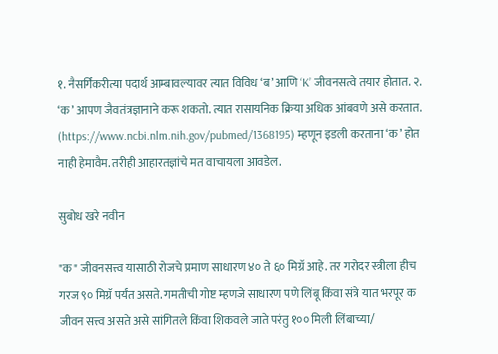१. नैसर्गिकरीत्या पदार्थ आम्बावल्यावर त्यात विविध ‘ब’ आणि ‘K’ जीवनसत्वे तयार होतात. २. ‘क’ आपण जैवतंत्रज्ञानाने करू शकतो. त्यात रासायनिक क्रिया अधिक आंबवणे असे करतात. (https://www.ncbi.nlm.nih.gov/pubmed/1368195) म्हणून इडली करताना ‘क’ होत नाही हेमावैम. तरीही आहारतज्ञांचे मत वाचायला आवडेल.

सुबोध खरे नवीन

"क" जीवनसत्त्व यासाठी रोजचे प्रमाण साधारण ४० ते ६० मिग्रॅ आहे. तर गरोदर स्त्रीला हीच गरज ९० मिग्रॅ पर्यंत असते. गमतीची गोष्ट म्हणजे साधारण पणे लिंबू किंवा संत्रे यात भरपूर क जीवन सत्त्व असते असे सांगितले किंवा शिकवले जाते परंतु १०० मिली लिंबाच्या/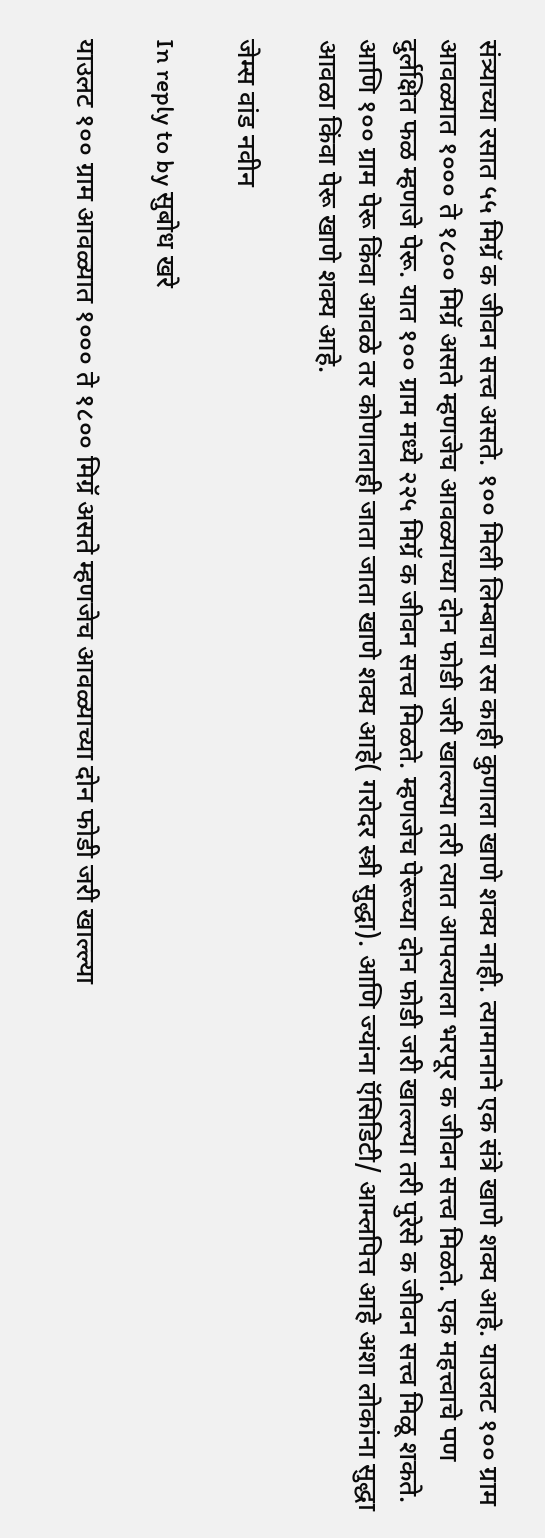संत्र्याच्या रसात ५५ मिग्रॅ क जीवन सत्त्व असते. १०० मिली लिम्बाचा रस काही कुणाला खाणे शक्य नाही. त्यामानाने एक संत्रे खाणे शक्य आहे. याउलट १०० ग्राम आवळ्यात १००० ते १८०० मिग्रॅ असते म्हणजेच आवळ्याच्या दोन फोडी जरी खाल्ल्या तरी त्यात आपल्याला भरपूर क जीवन सत्त्व मिळते. एक महत्त्वाचे पण दुर्लक्षित फळ म्हणजे पेरू. यात १०० ग्राम मध्ये २२५ मिग्रॅ क जीवन सत्त्व मिळते. म्हणजेच पेरूच्या दोन फोडी जरी खाल्ल्या तरी पुरेसे क जीवन सत्त्व मिळू शकते. आणि १०० ग्राम पेरू किंवा आवळे तर कोणालाही जाता जाता खाणे शक्य आहे( गरोदर स्त्री सुद्धा). आणि ज्यांना ऍसिडिटी/ आम्लपित्त आहे अशा लोकांना सुद्धा आवळा किंवा पेरू खाणे शक्य आहे.

जेम्स वांड नवीन

In reply to by सुबोध खरे

याउलट १०० ग्राम आवळ्यात १००० ते १८०० मिग्रॅ असते म्हणजेच आवळ्याच्या दोन फोडी जरी खाल्ल्या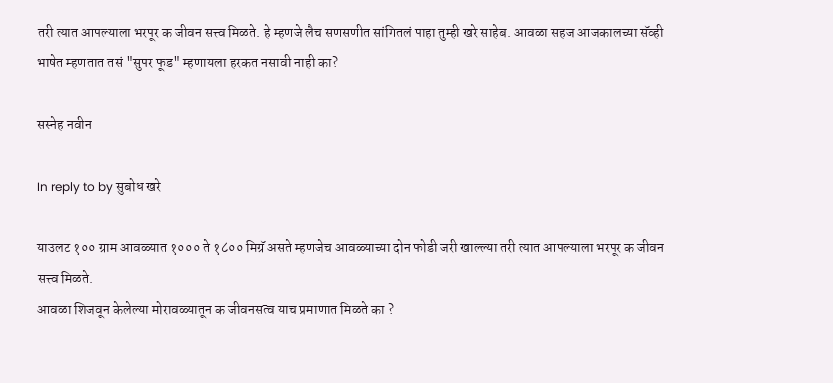तरी त्यात आपल्याला भरपूर क जीवन सत्त्व मिळते. हे म्हणजे लैच सणसणीत सांगितलं पाहा तुम्ही खरे साहेब. आवळा सहज आजकालच्या सॅव्ही भाषेत म्हणतात तसं "सुपर फूड" म्हणायला हरकत नसावी नाही का?

सस्नेह नवीन

In reply to by सुबोध खरे

याउलट १०० ग्राम आवळ्यात १००० ते १८०० मिग्रॅ असते म्हणजेच आवळ्याच्या दोन फोडी जरी खाल्ल्या तरी त्यात आपल्याला भरपूर क जीवन सत्त्व मिळते.
आवळा शिजवून केलेल्या मोरावळ्यातून क जीवनसत्व याच प्रमाणात मिळते का ?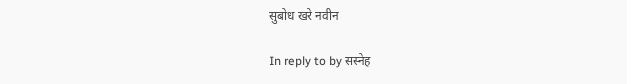सुबोध खरे नवीन

In reply to by सस्नेह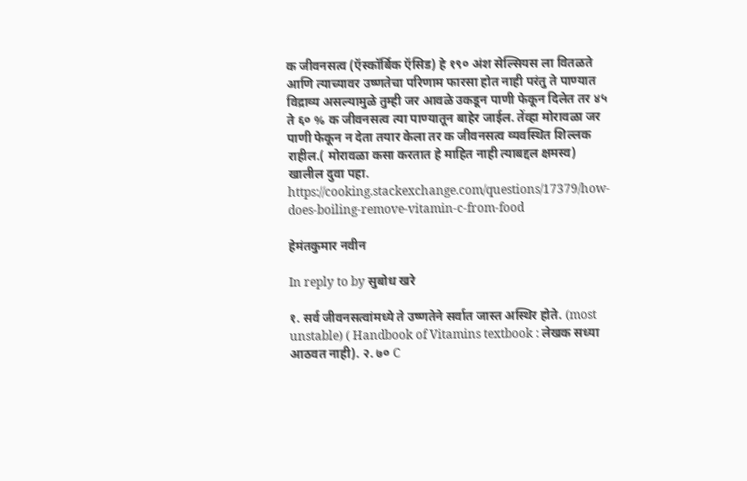क जीवनसत्व (ऍस्कॉर्बिक ऍसिड) हे १९० अंश सेल्सियस ला वितळते आणि त्याच्यावर उष्णतेचा परिणाम फारसा होत नाही परंतु ते पाण्यात विद्राव्य असल्यामुळे तुम्ही जर आवळे उकडून पाणी फेकून दिलेत तर ४५ ते ६० % क जीवनसत्व त्या पाण्यातून बाहेर जाईल. तेंव्हा मोरावळा जर पाणी फेकून न देता तयार केला तर क जीवनसत्व व्यवस्थित शिल्लक राहील.( मोरावळा कसा करतात हे माहित नाही त्याबद्दल क्षमस्व) खालील दुवा पहा. https://cooking.stackexchange.com/questions/17379/how-does-boiling-remove-vitamin-c-from-food

हेमंतकुमार नवीन

In reply to by सुबोध खरे

१. सर्व जीवनसत्वांमध्ये ते उष्णतेने सर्वात जास्त अस्थिर होते. (most unstable) ( Handbook of Vitamins textbook : लेखक सध्या आठवत नाही). २. ७० C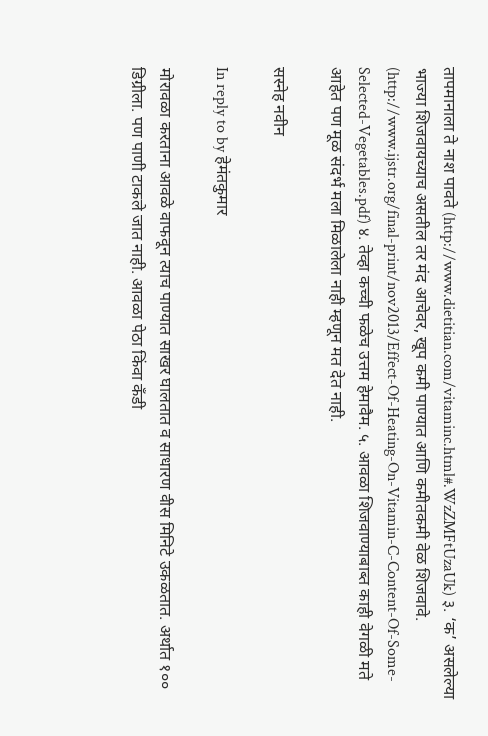तापमानाला ते नाश पावते (http://www.dietitian.com/vitaminc.html#.WzZMFtUzaUk) ३. ‘क’ असलेल्या भाज्या शिजवायच्याच असतील तर मंद आचेवर, खूप कमी पाण्यात आणि कमीतकमी वेळ शिजवावे. (http://www.ijstr.org/final-print/nov2013/Effect-Of-Heating-On-Vitamin-C-Content-Of-Some-Selected-Vegetables.pdf) ४. तेव्हा कच्ची फळेच उत्तम हेमावैम. ५. आवळा शिजवाण्याबाब्त काही वेगळी मते आहेत पण मूळ संदर्भ मला मिळालेला नाही म्हणून मत देत नाही.

सस्नेह नवीन

In reply to by हेमंतकुमार

मोरावळा करताना आवळे वाफवून त्याच पाण्यात साखर घालतात व साधारण वीस मिनिटे उकळतात. अर्थात १०० डिग्रीला. पण पाणी टाकले जात नाही. आवळा पेठा किंवा कँडी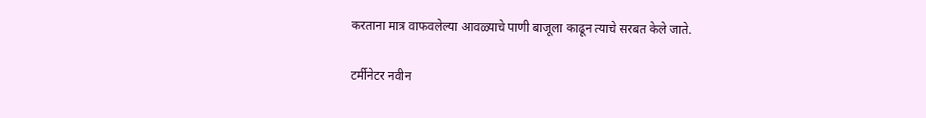करताना मात्र वाफवलेल्या आवळ्याचे पाणी बाजूला काढून त्याचे सरबत केले जाते.

टर्मीनेटर नवीन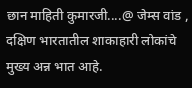छान माहिती कुमारजी....@ जेम्स वांड , दक्षिण भारतातील शाकाहारी लोकांचे मुख्य अन्न भात आहे.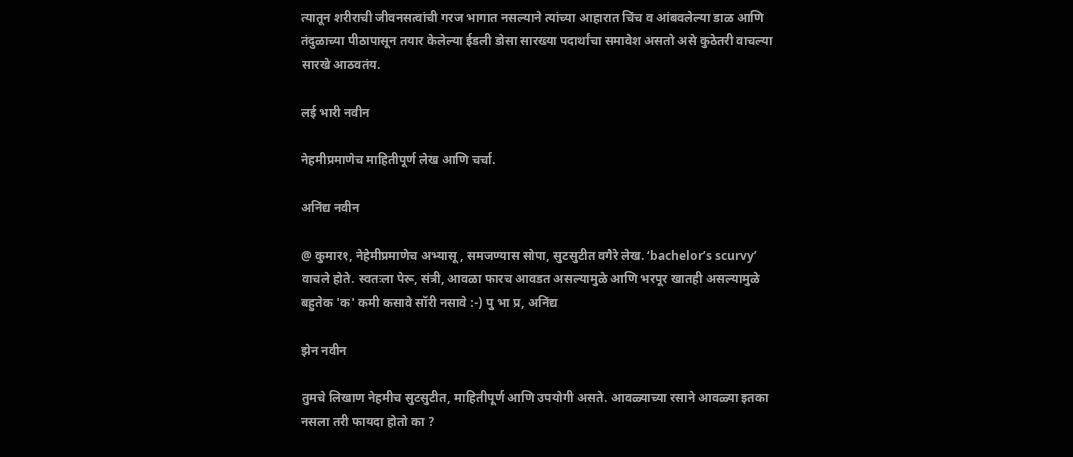त्यातून शरीराची जीवनसत्वांची गरज भागात नसल्याने त्यांच्या आहारात चिंच व आंबवलेल्या डाळ आणि तंदुळाच्या पीठापासून तयार केलेल्या ईडली डोसा सारख्या पदार्थांचा समावेश असतो असे कुठेतरी वाचल्या सारखे आठवतंय.

लई भारी नवीन

नेहमीप्रमाणेच माहितीपूर्ण लेख आणि चर्चा.

अनिंद्य नवीन

@ कुमार१, नेहेमीप्रमाणेच अभ्यासू, समजण्यास सोपा, सुटसुटीत वगैरे लेख. ‘bachelor’s scurvy’ वाचले होते. स्वतःला पेरू, संत्री, आवळा फारच आवडत असल्यामुळे आणि भरपूर खातही असल्यामुळे बहुतेक 'क' कमी कसावे सॉरी नसावे :-) पु भा प्र, अनिंद्य

झेन नवीन

तुमचे लिखाण नेहमीच सुटसुटीत, माहितीपूर्ण आणि उपयोगी असते. आवळ्याच्या रसाने आवळ्या इतका नसला तरी फायदा होतो का ?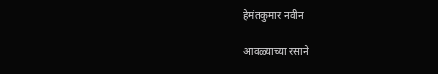हेमंतकुमार नवीन

आवळ्याच्या रसाने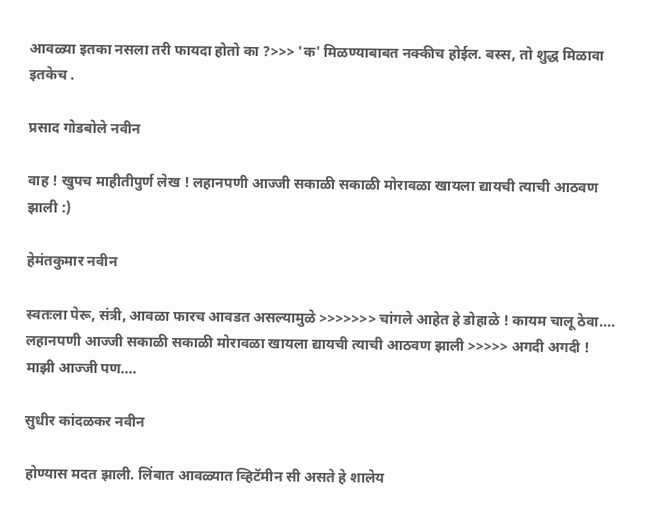आवळ्या इतका नसला तरी फायदा होतो का ?>>> 'क' मिळण्याबाबत नक्कीच होईल. बस्स, तो शुद्ध मिळावा इतकेच .

प्रसाद गोडबोले नवीन

वाह ! खुपच माहीतीपुर्ण लेख ! लहानपणी आज्जी सकाळी सकाळी मोरावळा खायला द्यायची त्याची आठवण झाली :)

हेमंतकुमार नवीन

स्वतःला पेरू, संत्री, आवळा फारच आवडत असल्यामुळे >>>>>>> चांगले आहेत हे डोहाळे ! कायम चालू ठेवा.... लहानपणी आज्जी सकाळी सकाळी मोरावळा खायला द्यायची त्याची आठवण झाली >>>>> अगदी अगदी ! माझी आज्जी पण....

सुधीर कांदळकर नवीन

होण्यास मदत झाली. लिंबात आवळ्यात व्हिटॅमीन सी असते हे शालेय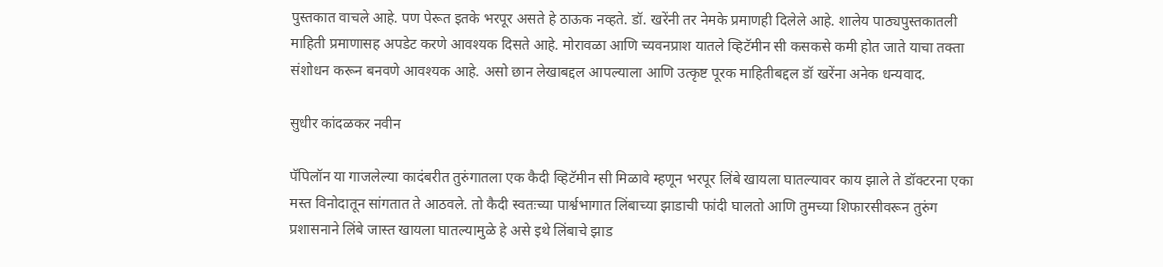पुस्तकात वाचले आहे. पण पेरूत इतके भरपूर असते हे ठाऊक नव्हते. डॉ. खरेंनी तर नेमके प्रमाणही दिलेले आहे. शालेय पाठ्यपुस्तकातली माहिती प्रमाणासह अपडेट करणे आवश्यक दिसते आहे. मोरावळा आणि च्यवनप्राश यातले व्हिटॅमीन सी कसकसे कमी होत जाते याचा तक्ता संशोधन करून बनवणे आवश्यक आहे. असो छान लेखाबद्दल आपल्याला आणि उत्कृष्ट पूरक माहितीबद्दल डॉ खरेंना अनेक धन्यवाद.

सुधीर कांदळकर नवीन

पॅपिलॉन या गाजलेल्या कादंबरीत तुरुंगातला एक कैदी व्हिटॅमीन सी मिळावे म्हणून भरपूर लिंबे खायला घातल्यावर काय झाले ते डॉक्टरना एका मस्त विनोदातून सांगतात ते आठवले. तो कैदी स्वतःच्या पार्श्वभागात लिंबाच्या झाडाची फांदी घालतो आणि तुमच्या शिफारसीवरून तुरुंग प्रशासनाने लिंबे जास्त खायला घातल्यामुळे हे असे इथे लिंबाचे झाड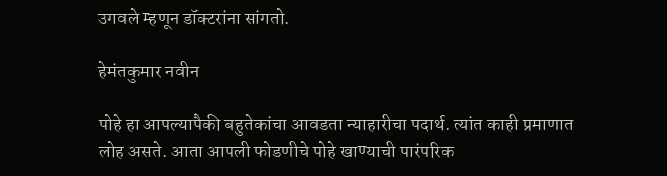उगवले म्हणून डॉक्टरांना सांगतो.

हेमंतकुमार नवीन

पोहे हा आपल्यापैकी बहुतेकांचा आवडता न्याहारीचा पदार्थ. त्यांत काही प्रमाणात लोह असते. आता आपली फोडणीचे पोहे खाण्याची पारंपरिक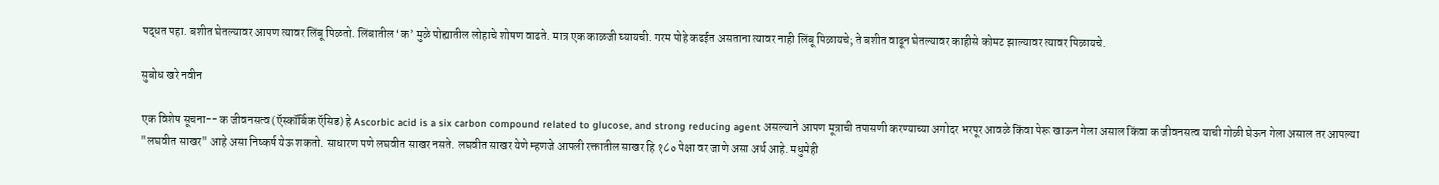पद्धत पहा. बशीत घेतल्यावर आपण त्यावर लिंबू पिळतो. लिंबातील ‘क’ मुळे पोह्यातील लोहाचे शोषण वाढते. मात्र एक काळजी घ्यायची. गरम पोहे कढईत असताना त्यावर नाही लिंबू पिळायचे; ते बशीत वाढून घेतल्यावर काहीसे कोमट झाल्यावर त्यावर पिळायचे.

सुबोध खरे नवीन

एक विशेष सूचना-- क जीवनसत्व (ऍस्कॉर्बिक ऍसिड) हे Ascorbic acid is a six carbon compound related to glucose, and strong reducing agent असल्याने आपण मूत्राची तपासणी करण्याच्या अगोदर भरपूर आवळे किंवा पेरू खाऊन गेला असाल किंवा क जीवनसत्व याची गोळी घेऊन गेला असाल तर आपल्या "लघवीत साखर" आहे असा निष्कर्ष येऊ शकतो. साधारण पणे लघवीत साखर नसते. लघवीत साखर येणे म्हणजे आपली रक्तातील साखर हि १८० पेक्षा वर जाणे असा अर्थ आहे. मधुमेही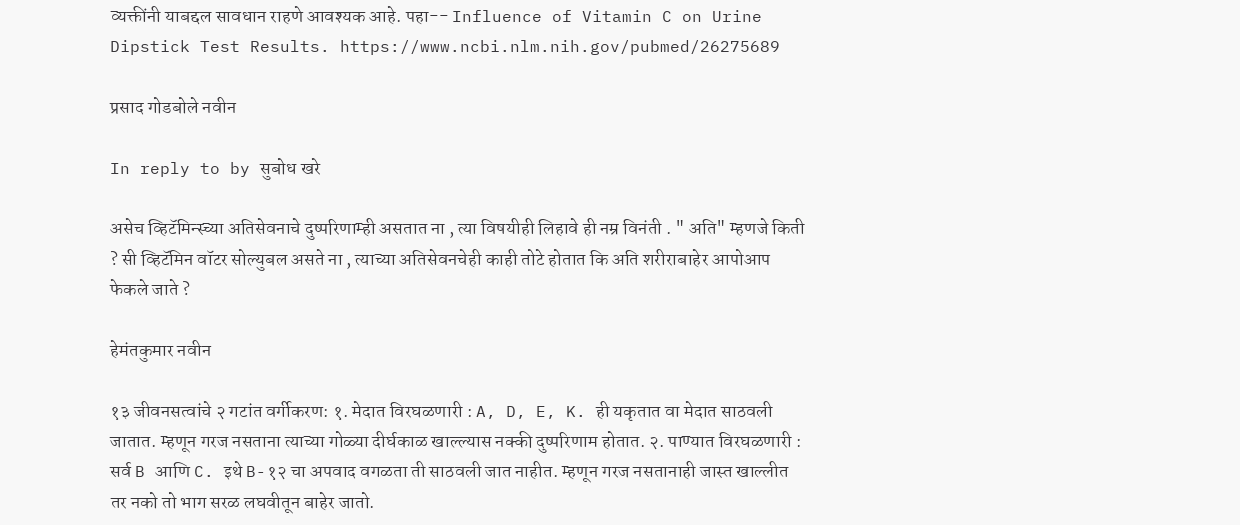व्यक्तींनी याबद्दल सावधान राहणे आवश्यक आहे. पहा-- Influence of Vitamin C on Urine Dipstick Test Results. https://www.ncbi.nlm.nih.gov/pubmed/26275689

प्रसाद गोडबोले नवीन

In reply to by सुबोध खरे

असेच व्हिटॅमिन्स्च्या अतिसेवनाचे दुष्परिणाम्ही असतात ना , त्या विषयीही लिहावे ही नम्र विनंती . " अति" म्हणजे किती ? सी व्हिटॅमिन वॉटर सोल्युबल असते ना , त्याच्या अतिसेवनचेही काही तोटे होतात कि अति शरीराबाहेर आपोआप फेकले जाते ?

हेमंतकुमार नवीन

१३ जीवनसत्वांचे २ गटांत वर्गीकरण: १. मेदात विरघळणारी : A, D, E, K. ही यकृतात वा मेदात साठवली जातात. म्हणून गरज नसताना त्याच्या गोळ्या दीर्घकाळ खाल्ल्यास नक्की दुष्परिणाम होतात. २. पाण्यात विरघळणारी : सर्व B आणि C. इथे B-१२ चा अपवाद वगळता ती साठवली जात नाहीत. म्हणून गरज नसतानाही जास्त खाल्लीत तर नको तो भाग सरळ लघवीतून बाहेर जातो.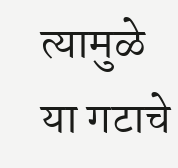त्यामुळे या गटाचे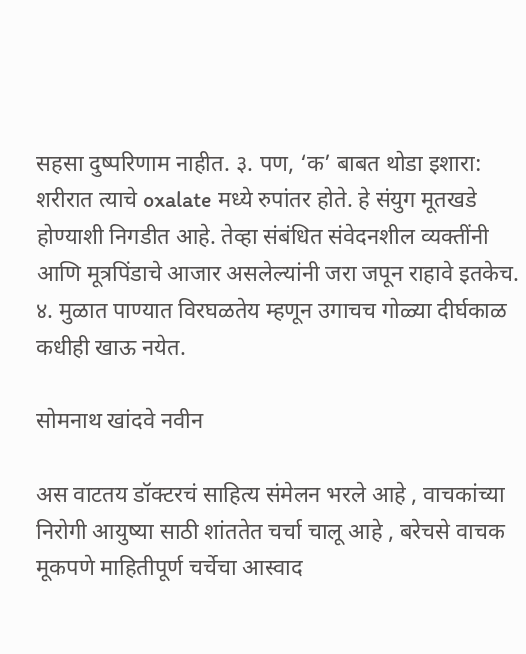सहसा दुष्परिणाम नाहीत. ३. पण, ‘क’ बाबत थोडा इशारा: शरीरात त्याचे oxalate मध्ये रुपांतर होते. हे संयुग मूतखडे होण्याशी निगडीत आहे. तेव्हा संबंधित संवेदनशील व्यक्तींनी आणि मूत्रपिंडाचे आजार असलेल्यांनी जरा जपून राहावे इतकेच. ४. मुळात पाण्यात विरघळतेय म्हणून उगाचच गोळ्या दीर्घकाळ कधीही खाऊ नयेत.

सोमनाथ खांदवे नवीन

अस वाटतय डॉक्टरचं साहित्य संमेलन भरले आहे , वाचकांच्या निरोगी आयुष्या साठी शांततेत चर्चा चालू आहे , बरेचसे वाचक मूकपणे माहितीपूर्ण चर्चेचा आस्वाद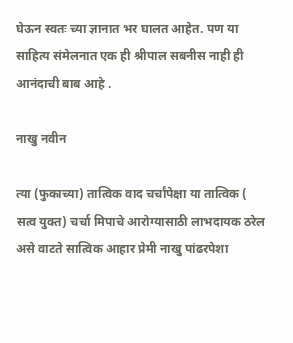घेऊन स्वतः च्या ज्ञानात भर घालत आहेत. पण या साहित्य संमेलनात एक ही श्रीपाल सबनीस नाही ही आनंदाची बाब आहे .

नाखु नवीन

त्या (फुकाच्या) तात्विक वाद चर्चांपेक्षा या तात्विक ( सत्व युक्त) चर्चा मिपाचे आरोग्यासाठी लाभदायक ठरेल असे वाटते सात्विक आहार प्रेमी नाखु पांढरपेशा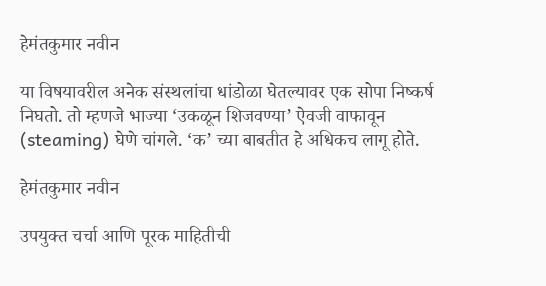हेमंतकुमार नवीन

या विषयावरील अनेक संस्थलांचा धांडोळा घेतल्यावर एक सोपा निष्कर्ष निघतो. तो म्हणजे भाज्या ‘उकळून शिजवण्या’ ऐवजी वाफावून (steaming) घेणे चांगले. ‘क’ च्या बाबतीत हे अधिकच लागू होते.

हेमंतकुमार नवीन

उपयुक्त चर्चा आणि पूरक माहितीची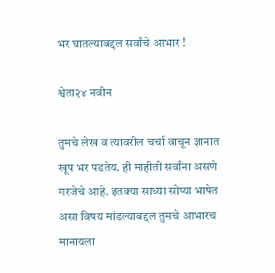भर घातल्याबद्दल सर्वांचे आभार !

श्वेता२४ नवीन

तुमचे लेख व त्यावरील चर्चा वाचून ज्ञानात खूप भर पडतेय. ही माहीती सर्वांना असणे गरजेचे आहे. इतक्या साध्या सोप्या भाषेत असा विषय मांडल्याबद्दल तुमचे आभारच मानायला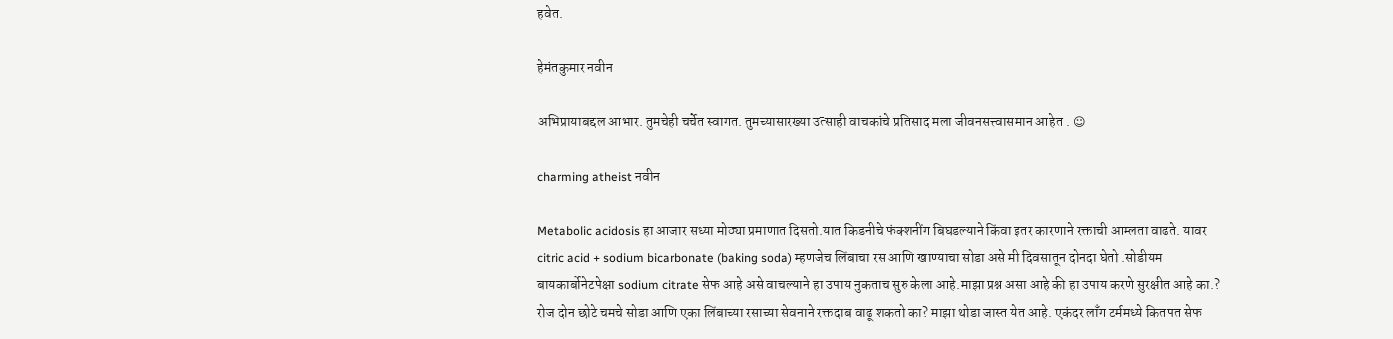हवेत.

हेमंतकुमार नवीन

अभिप्रायाबद्दल आभार. तुमचेही चर्चेत स्वागत. तुमच्यासारख्या उत्साही वाचकांचे प्रतिसाद मला जीवनसत्त्वासमान आहेत . ☺

charming atheist नवीन

Metabolic acidosis हा आजार सध्या मोठ्या प्रमाणात दिसतो.यात किडनीचे फंक्शनींग बिघडल्याने किंवा इतर कारणाने रक्ताची आम्लता वाढते. यावर citric acid + sodium bicarbonate (baking soda) म्हणजेच लिंबाचा रस आणि खाण्याचा सोडा असे मी दिवसातून दोनदा घेतो .सोडीयम बायकार्बोनेटपेक्षा sodium citrate सेफ आहे असे वाचल्याने हा उपाय नुकताच सुरु केला आहे.माझा प्रश्न असा आहे की हा उपाय करणे सुरक्षीत आहे का.? रोज दोन छोटे चमचे सोडा आणि एका लिंबाच्या रसाच्या सेवनाने रक्तदाब वाढू शकतो का? माझा थोडा जास्त येत आहे. एकंदर लाँग टर्ममध्ये कितपत सेफ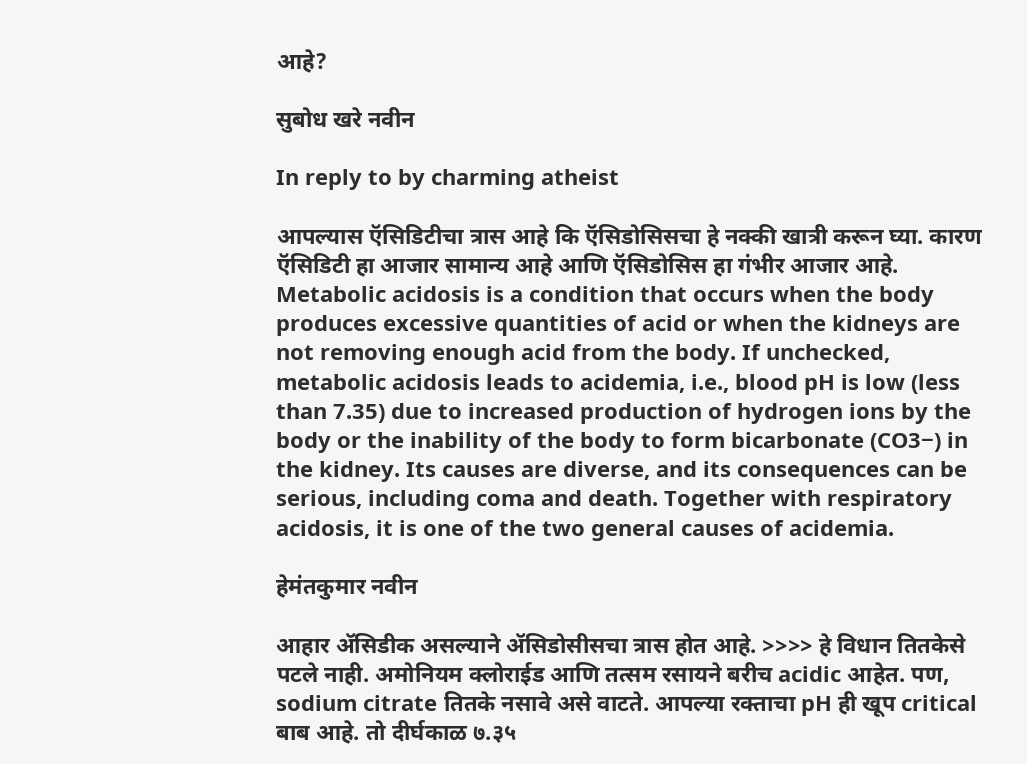आहे?

सुबोध खरे नवीन

In reply to by charming atheist

आपल्यास ऍसिडिटीचा त्रास आहे कि ऍसिडोसिसचा हे नक्की खात्री करून घ्या. कारण ऍसिडिटी हा आजार सामान्य आहे आणि ऍसिडोसिस हा गंभीर आजार आहे. Metabolic acidosis is a condition that occurs when the body produces excessive quantities of acid or when the kidneys are not removing enough acid from the body. If unchecked, metabolic acidosis leads to acidemia, i.e., blood pH is low (less than 7.35) due to increased production of hydrogen ions by the body or the inability of the body to form bicarbonate (CO3−) in the kidney. Its causes are diverse, and its consequences can be serious, including coma and death. Together with respiratory acidosis, it is one of the two general causes of acidemia.

हेमंतकुमार नवीन

आहार ॲसिडीक असल्याने ॲसिडोसीसचा त्रास होत आहे. >>>> हे विधान तितकेसे पटले नाही. अमोनियम क्लोराईड आणि तत्सम रसायने बरीच acidic आहेत. पण, sodium citrate तितके नसावे असे वाटते. आपल्या रक्ताचा pH ही खूप critical बाब आहे. तो दीर्घकाळ ७.३५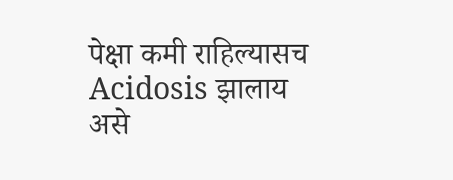पेक्षा कमी राहिल्यासच Acidosis झालाय असे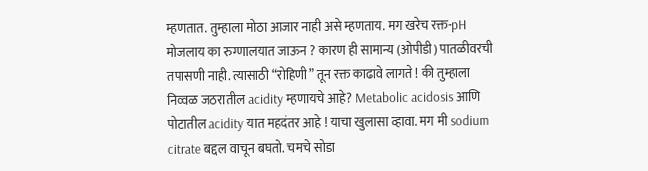म्हणतात. तुम्हाला मोठा आजार नाही असे म्हणताय. मग खरेच रक्त-pH मोजलाय का रुग्णालयात जाऊन ? कारण ही सामान्य (ओपीडी) पातळीवरची तपासणी नाही. त्यासाठी “रोहिणी” तून रक्त काढावे लागते ! की तुम्हाला निव्वळ जठरातील acidity म्हणायचे आहे? Metabolic acidosis आणि पोटातील acidity यात महदंतर आहे ! याचा खुलासा व्हावा. मग मी sodium citrate बद्दल वाचून बघतो. चमचे सोडा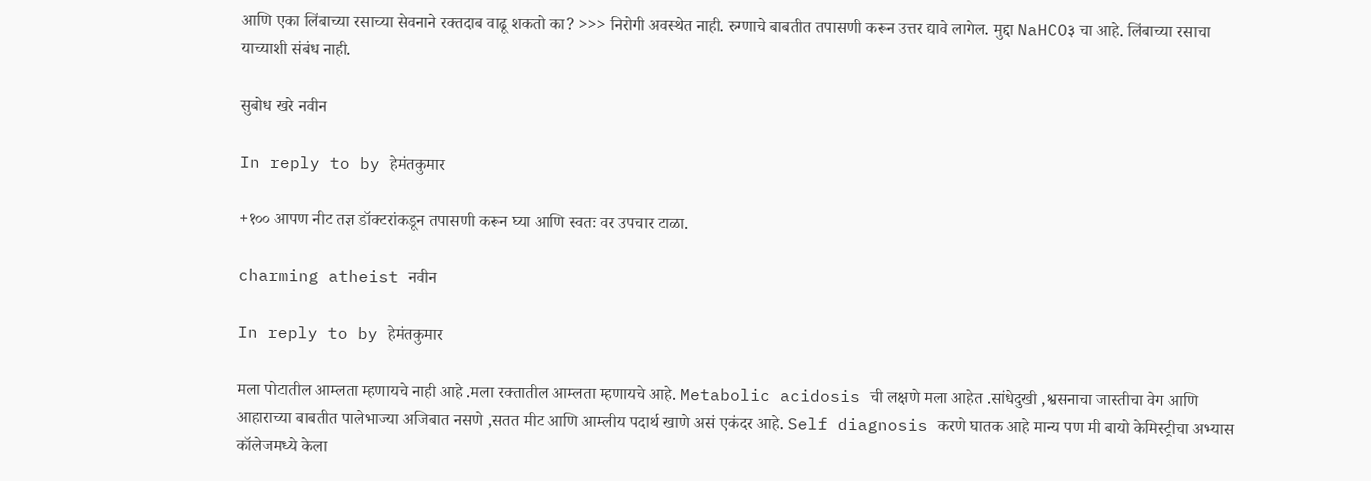आणि एका लिंबाच्या रसाच्या सेवनाने रक्तदाब वाढू शकतो का? >>> निरोगी अवस्थेत नाही. रुग्णाचे बाबतीत तपासणी करून उत्तर द्यावे लागेल. मुद्दा NaHCO३ चा आहे. लिंबाच्या रसाचा याच्याशी संबंध नाही.

सुबोध खरे नवीन

In reply to by हेमंतकुमार

+१०० आपण नीट तज्ञ डॉक्टरांकडून तपासणी करून घ्या आणि स्वतः वर उपचार टाळा.

charming atheist नवीन

In reply to by हेमंतकुमार

मला पोटातील आम्लता म्हणायचे नाही आहे .मला रक्तातील आम्लता म्हणायचे आहे. Metabolic acidosis ची लक्षणे मला आहेत .सांधेदुखी ,श्वसनाचा जास्तीचा वेग आणि आहाराच्या बाबतीत पालेभाज्या अजिबात नसणे ,सतत मीट आणि आम्लीय पदार्थ खाणे असं एकंदर आहे. Self diagnosis करणे घातक आहे मान्य पण मी बायो केमिस्ट्रीचा अभ्यास कॉलेजमध्ये केला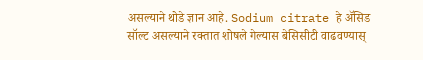असल्याने थोडे ज्ञान आहे. Sodium citrate हे ॲसिड सॉल्ट असल्याने रक्तात शोषले गेल्यास बेसिसीटी वाढवण्यास्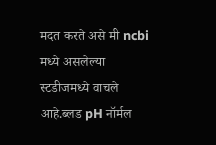मदत करते असे मी ncbi मध्ये असलेल्या स्टडीजमध्ये वाचले आहे.ब्लड pH नॉर्मल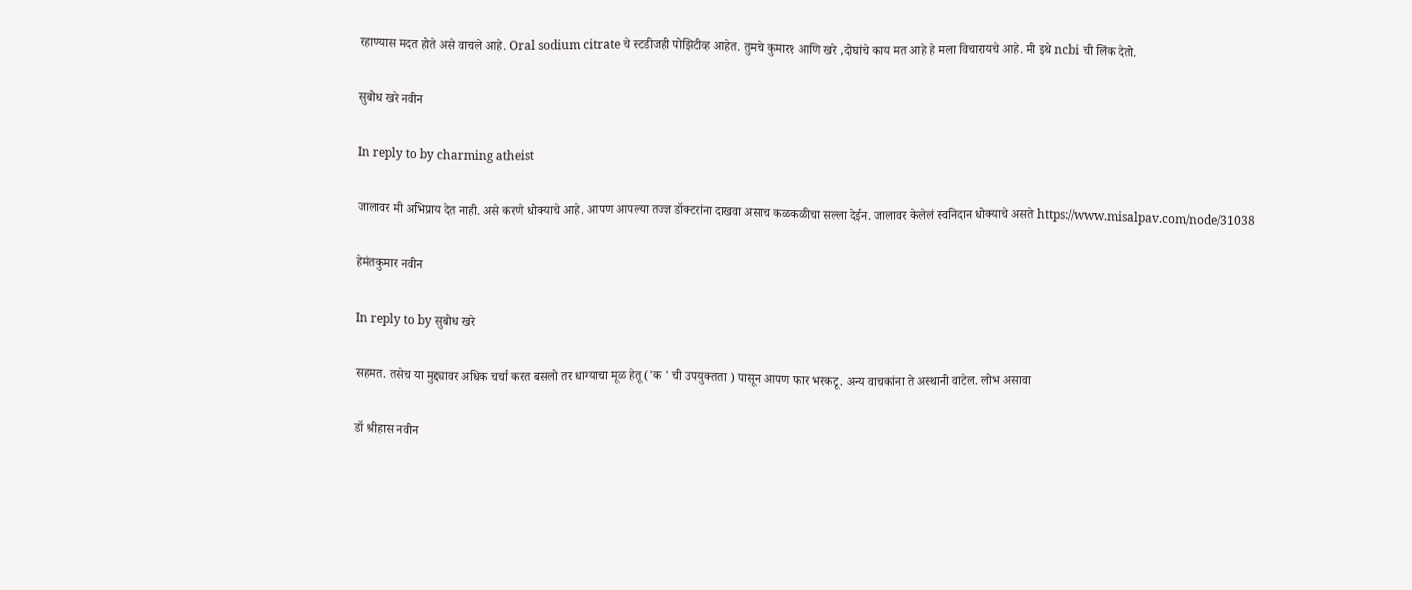रहाण्यास मदत होते असे वाचले आहे. Oral sodium citrate चे स्टडीजही पोझिटीव्ह आहेत. तुमचे कुमार१ आणि खरे ,दोघांचे काय मत आहे हे मला विचारायचे आहे. मी इथे ncbi ची लिंक देतो.

सुबोध खरे नवीन

In reply to by charming atheist

जालावर मी अभिप्राय देत नाही. असे करणे धोक्याचे आहे. आपण आपल्या तज्ज्ञ डॉक्टरांना दाखवा असाच कळकळीचा सल्ला देईन. जालावर केलेलं स्वनिदान धोक्याचे असते https://www.misalpav.com/node/31038

हेमंतकुमार नवीन

In reply to by सुबोध खरे

सहमत. तसेच या मुद्द्यावर अधिक चर्चा करत बसलो तर धाग्याचा मूळ हेतू ('क ' ची उपयुक्तता ) पासून आपण फार भरकटू. अन्य वाचकांना ते अस्थानी वाटेल. लोभ असावा

डॉ श्रीहास नवीन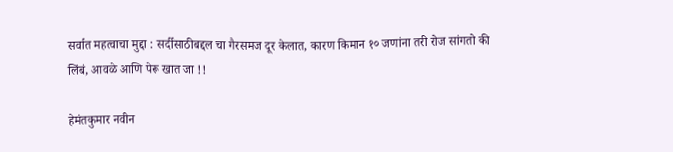सर्वात महत्वाचा मुद्दा : सर्दीसाठीबद्दल चा गैरसमज दूर केलात, कारण किमान १० जणांना तरी रोज सांगतो की लिंबं, आवळे आणि पेरू खात जा !!

हेमंतकुमार नवीन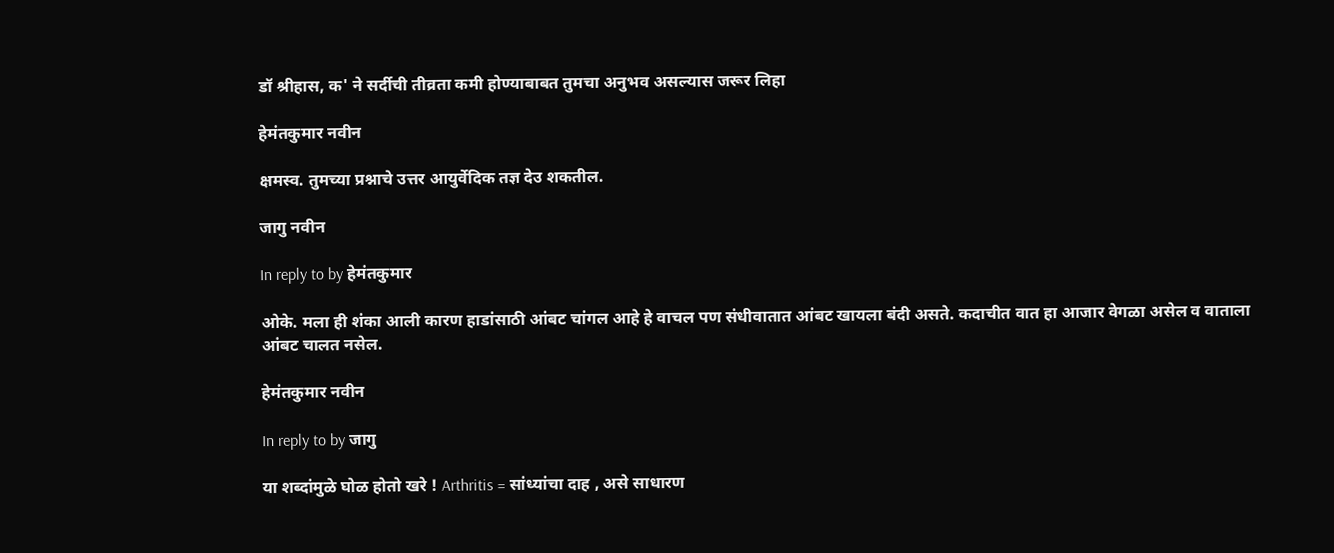डॉ श्रीहास, क' ने सर्दीची तीव्रता कमी होण्याबाबत तुमचा अनुभव असल्यास जरूर लिहा

हेमंतकुमार नवीन

क्षमस्व. तुमच्या प्रश्नाचे उत्तर आयुर्वेदिक तज्ञ देउ शकतील.

जागु नवीन

In reply to by हेमंतकुमार

ओके. मला ही शंका आली कारण हाडांसाठी आंबट चांगल आहे हे वाचल पण संधीवातात आंबट खायला बंदी असते. कदाचीत वात हा आजार वेगळा असेल व वाताला आंबट चालत नसेल.

हेमंतकुमार नवीन

In reply to by जागु

या शब्दांमुळे घोळ होतो खरे ! Arthritis = सांध्यांचा दाह , असे साधारण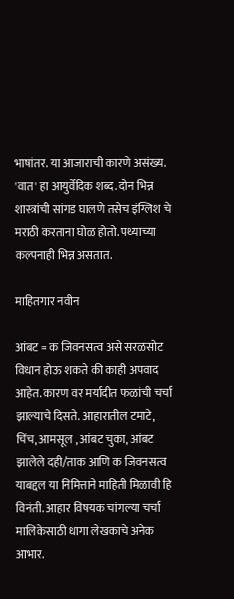भाषांतर. या आजाराची कारणे असंख्य. 'वात' हा आयुर्वेदिक शब्द. दोन भिन्न शास्त्रांची सांगड घालणे तसेच इंग्लिश चे मराठी करताना घोळ होतो. पथ्याच्या कल्पनाही भिन्न असतात.

माहितगार नवीन

आंबट = क जिवनसत्व असे सरळसोट विधान होऊ शकते की काही अपवाद आहेत. कारण वर मर्यादीत फळांची चर्चा झाल्याचे दिसते. आहारातील टमाटे, चिंच, आमसूल , आंबट चुका, आंबट झालेले दही/ताक आणि क जिवनसत्व याबद्दल या निमित्ताने माहिती मिळावी हि विनंती. आहार विषयक चांगल्या चर्चा मालिकेसाठी धागा लेखकाचे अनेक आभार.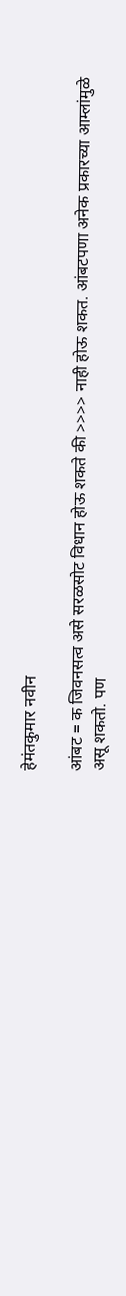हेमंतकुमार नवीन

आंबट = क जिवनसत्व असे सरळसोट विधान होऊ शकते की >>>> नाही होऊ शकत. आंबटपणा अनेक प्रकारच्या आम्लांमुळे असू शकतो. पण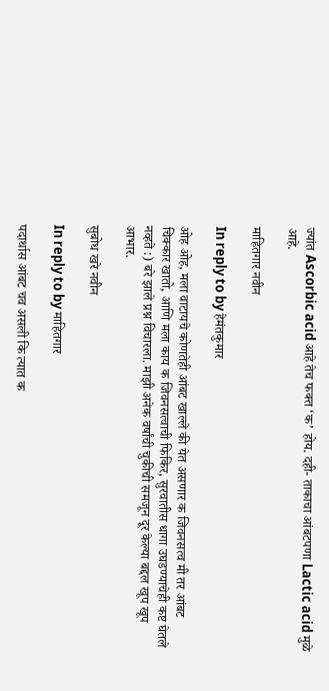ज्यांत Ascorbic acid आहे तेच फक्त ‘क’ होय. दही- ताकाचा आंबटपणा Lactic acid मुळे आहे.

माहितगार नवीन

In reply to by हेमंतकुमार

ओह ओह, मला वाटायचे कोणतेही आंबट खाल्ले की येत असणार क जिवनसत्व मी तर आंबट चिक्कार खातो, आणि मला काय क जिवनसत्वाची फिकिर, सुरवातीस धागा उघडण्याचेही कष्ट घेतले नव्हते :) बरे झाले प्रश्न विचारला. माझी अनेक वर्षांची चुकीची समजून दूर केल्या बद्दल खूप खूप आभार.

सुबोध खरे नवीन

In reply to by माहितगार

पदार्थास आंबट चव असली कि त्यात क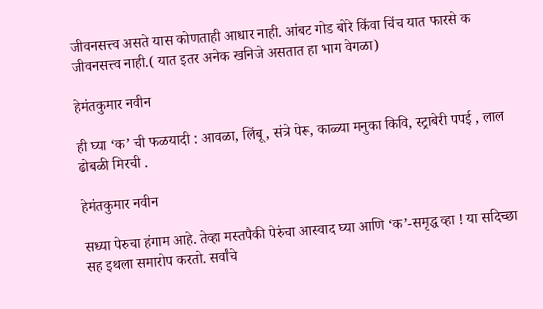जीवनसत्त्व असते यास कोणताही आधार नाही. आंबट गोड बोरे किंवा चिंच यात फारसे क जीवनसत्त्व नाही.( यात इतर अनेक खनिजे असतात हा भाग वेगळा)

हेमंतकुमार नवीन

ही घ्या ‘क’ ची फळयादी : आवळा, लिंबू, संत्रे पेरू, काळ्या मनुका किवि, स्ट्राबेरी पपई , लाल ढोबळी मिरची .

हेमंतकुमार नवीन

सध्या पेरुचा हंगाम आहे. तेव्हा मस्तपैकी पेरुंचा आस्वाद घ्या आणि ‘क’-समृद्ध व्हा ! या सदिच्छा सह इथला समारोप करतो. सर्वांचे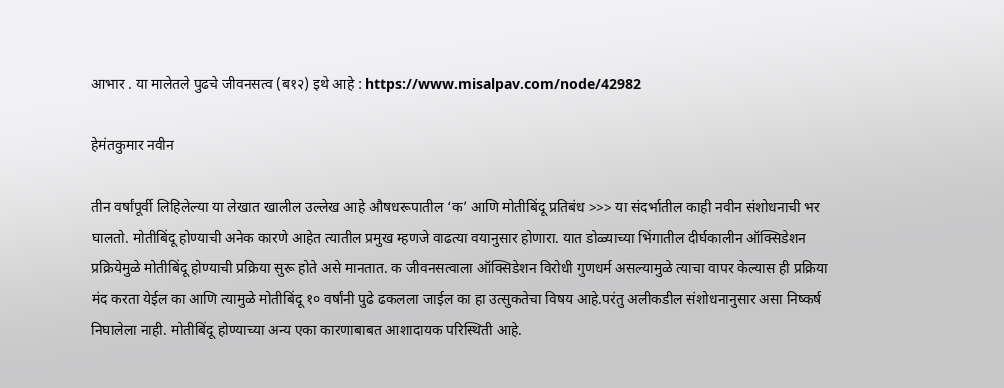आभार . या मालेतले पुढचे जीवनसत्व (ब१२) इथे आहे : https://www.misalpav.com/node/42982

हेमंतकुमार नवीन

तीन वर्षांपूर्वी लिहिलेल्या या लेखात खालील उल्लेख आहे औषधरूपातील ‘क’ आणि मोतीबिंदू प्रतिबंध >>> या संदर्भातील काही नवीन संशोधनाची भर घालतो. मोतीबिंदू होण्याची अनेक कारणे आहेत त्यातील प्रमुख म्हणजे वाढत्या वयानुसार होणारा. यात डोळ्याच्या भिंगातील दीर्घकालीन ऑक्सिडेशन प्रक्रियेमुळे मोतीबिंदू होण्याची प्रक्रिया सुरू होते असे मानतात. क जीवनसत्वाला ऑक्सिडेशन विरोधी गुणधर्म असल्यामुळे त्याचा वापर केल्यास ही प्रक्रिया मंद करता येईल का आणि त्यामुळे मोतीबिंदू १० वर्षांनी पुढे ढकलला जाईल का हा उत्सुकतेचा विषय आहे.परंतु अलीकडील संशोधनानुसार असा निष्कर्ष निघालेला नाही. मोतीबिंदू होण्याच्या अन्य एका कारणाबाबत आशादायक परिस्थिती आहे.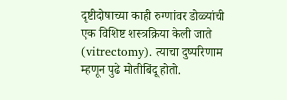दृष्टीदोषाच्या काही रुग्णांवर डोळ्यांची एक विशिष्ट शस्त्रक्रिया केली जाते (vitrectomy). त्याचा दुष्परिणाम म्हणून पुढे मोतीबिंदू होतो.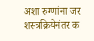अशा रुग्णांना जर शस्त्रक्रियेनंतर क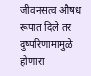जीवनसत्व औषध रूपात दिले तर दुष्परिणामामुळे होणारा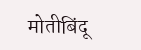मोतीबिंदू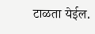टाळता येईल.